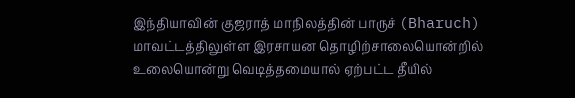இந்தியாவின் குஜராத் மாநிலத்தின் பாருச் (Bharuch) மாவட்டத்திலுள்ள இரசாயன தொழிற்சாலையொன்றில் உலையொன்று வெடித்தமையால் ஏற்பட்ட தீயில்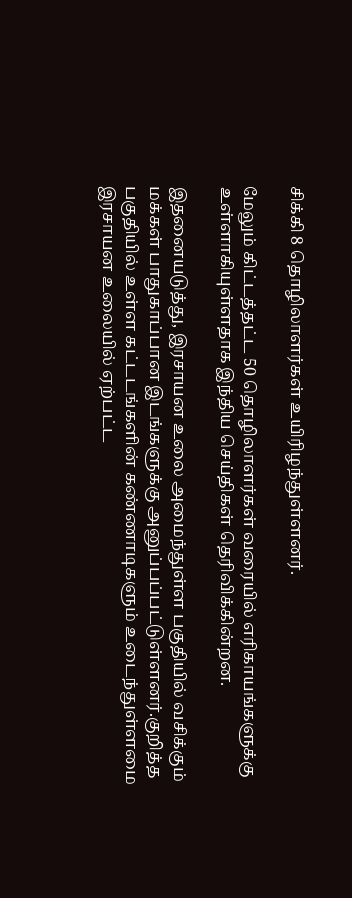சிக்கி 8 தொழிலாளர்கள் உயிரிழந்துள்ளனர்.

மேலும் கிட்டத்தட்ட 50 தொழிலாளர்கள் வரையில் எரிகாயங்களுக்கு உள்ளாகியுள்ளதாக இந்திய செய்திகள் தெரிவிக்கின்றன.

இதனையடுத்து, இரசாயன உலை அமைந்துள்ள பகுதியில் வசிக்கும் மக்கள் பாதுகாப்பான இடங்களுக்கு அனுப்பப்பட்டுள்ளனர்.குறித்த பகுதியில் உள்ள கட்டடங்களின் கண்ணாடிகளும் உடைந்துள்ளமை இரசாயன உலையில் ஏற்பட்ட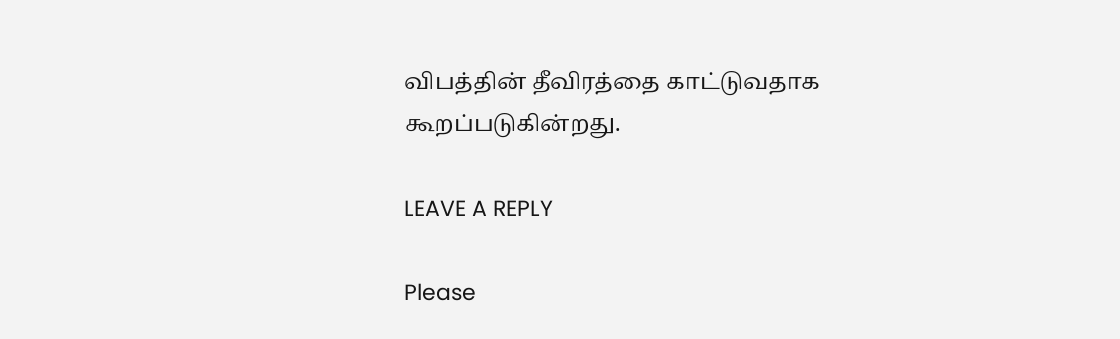விபத்தின் தீவிரத்தை காட்டுவதாக கூறப்படுகின்றது.

LEAVE A REPLY

Please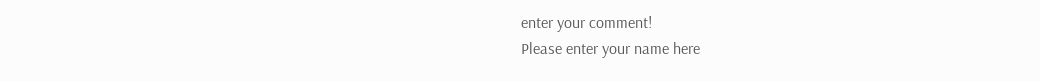enter your comment!
Please enter your name here